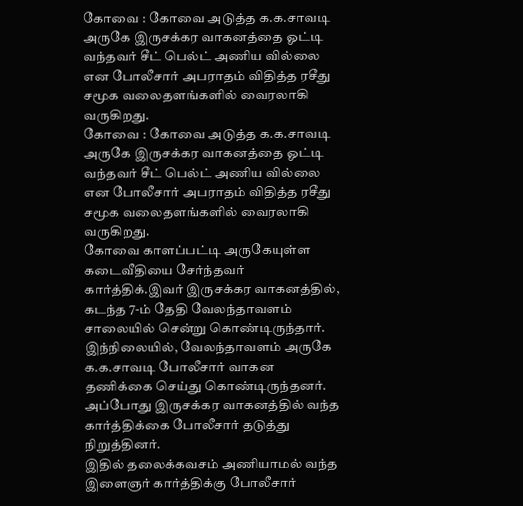கோவை : கோவை அடுத்த க.க.சாவடி அருகே இருசக்கர வாகனத்தை ஓட்டி வந்தவர் சீட் பெல்ட் அணிய வில்லை என போலீசார் அபராதம் விதித்த ரசீது சமூக வலைதளங்களில் வைரலாகி வருகிறது.
கோவை : கோவை அடுத்த க.க.சாவடி அருகே இருசக்கர வாகனத்தை ஓட்டி வந்தவர் சீட் பெல்ட் அணிய வில்லை என போலீசார் அபராதம் விதித்த ரசீது சமூக வலைதளங்களில் வைரலாகி வருகிறது.
கோவை காளப்பட்டி அருகேயுள்ள கடைவீதியை சேர்ந்தவர் கார்த்திக்.இவர் இருசக்கர வாகனத்தில், கடந்த 7-ம் தேதி வேலந்தாவளம் சாலையில் சென்று கொண்டிருந்தார். இந்நிலையில், வேலந்தாவளம் அருகே க.க.சாவடி போலீசார் வாகன தணிக்கை செய்து கொண்டிருந்தனர். அப்போது இருசக்கர வாகனத்தில் வந்த கார்த்திக்கை போலீசார் தடுத்து நிறுத்தினர்.
இதில் தலைக்கவசம் அணியாமல் வந்த இளைஞர் கார்த்திக்கு போலீசார்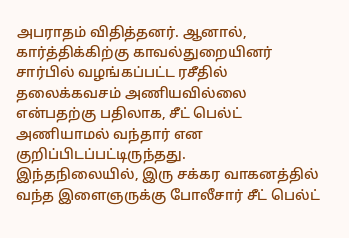அபராதம் விதித்தனர். ஆனால், கார்த்திக்கிற்கு காவல்துறையினர் சார்பில் வழங்கப்பட்ட ரசீதில் தலைக்கவசம் அணியவில்லை என்பதற்கு பதிலாக, சீட் பெல்ட் அணியாமல் வந்தார் என குறிப்பிடப்பட்டிருந்தது.
இந்தநிலையில், இரு சக்கர வாகனத்தில் வந்த இளைஞருக்கு போலீசார் சீட் பெல்ட்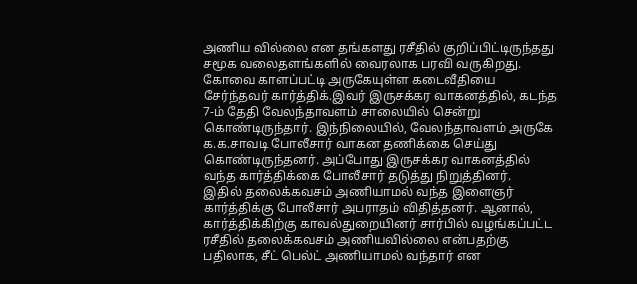அணிய வில்லை என தங்களது ரசீதில் குறிப்பிட்டிருந்தது சமூக வலைதளங்களில் வைரலாக பரவி வருகிறது.
கோவை காளப்பட்டி அருகேயுள்ள கடைவீதியை சேர்ந்தவர் கார்த்திக்.இவர் இருசக்கர வாகனத்தில், கடந்த 7-ம் தேதி வேலந்தாவளம் சாலையில் சென்று கொண்டிருந்தார். இந்நிலையில், வேலந்தாவளம் அருகே க.க.சாவடி போலீசார் வாகன தணிக்கை செய்து கொண்டிருந்தனர். அப்போது இருசக்கர வாகனத்தில் வந்த கார்த்திக்கை போலீசார் தடுத்து நிறுத்தினர்.
இதில் தலைக்கவசம் அணியாமல் வந்த இளைஞர் கார்த்திக்கு போலீசார் அபராதம் விதித்தனர். ஆனால், கார்த்திக்கிற்கு காவல்துறையினர் சார்பில் வழங்கப்பட்ட ரசீதில் தலைக்கவசம் அணியவில்லை என்பதற்கு பதிலாக, சீட் பெல்ட் அணியாமல் வந்தார் என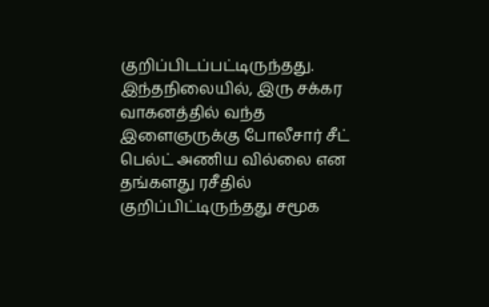குறிப்பிடப்பட்டிருந்தது.
இந்தநிலையில், இரு சக்கர வாகனத்தில் வந்த இளைஞருக்கு போலீசார் சீட் பெல்ட் அணிய வில்லை என தங்களது ரசீதில் குறிப்பிட்டிருந்தது சமூக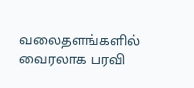வலைதளங்களில் வைரலாக பரவி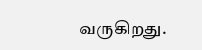வருகிறது.